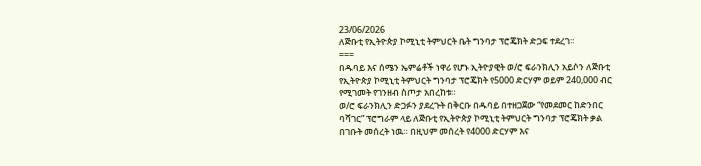23/06/2026
ለጅቡቲ የኢትዮጵያ ኮሚኒቲ ትምህርት ቤት ግንባታ ፕሮጄክት ድጋፍ ተደረገ።
===
በዱባይ እና ሰሜን ኤምሬቶች ነዋሪ የሆኑ ኢትዮያዊት ወ/ሮ ፍራንክሊን አይሶን ለጅቡቲ የኢትዮጵያ ኮሚኒቲ ትምህርት ግንባታ ፕሮጄክት የ5000 ድርሃም ወይም 240,000 ብር የሚገመት የገንዘብ ስጦታ አበረከቱ።
ወ/ሮ ፍራንክሊን ድጋፉን ያደረጉት በቅርቡ በዱባይ በተዘጋጀው “የመደመር ከድንበር ባሻገር” ፕሮግራም ላይ ለጅቡቲ የኢትዮጵያ ኮሚኒቲ ትምህርት ግንባታ ፕሮጄክት ቃል በገቡት መሰረት ነዉ። በዚህም መሰረት የ4000 ድርሃም እና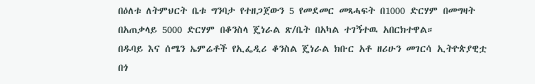በዕለቱ ለትምህርት ቤቱ ግንባታ የተዘጋጀውን 5 የመደመር መጻሓፍት በ1000 ድርሃም በመግዛት በአጠቃላይ 5000 ድርሃም በቆንስላ ጄነራል ጽ/ቤት በአካል ተገኝተዉ አበርክተዋል።
በዱባይ እና ሰሜን ኤምሬቶች የኢፌዲሪ ቆንስል ጄነራል ክቡር አቶ ዘሪሁን መገርሳ ኢትዮጵያዊቷ በጎ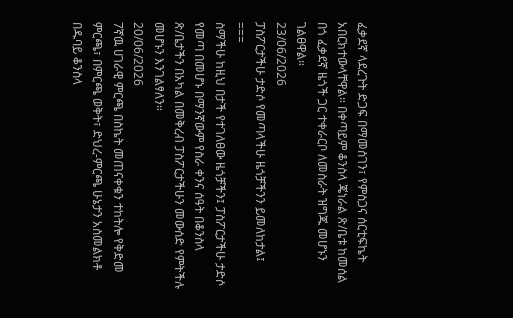ፈቃደኛ ላደረጉት ድጋፍ በማመስገን፣ የምስጋና ሰርቲፍኬት አበርክተውላቸዋል። በቀጣይም ቆንስላ ጄነራል ጽ/ቤቱ ከመሰል በጎ ፈቃደኛ ዜጎች ጋር ተቀራርቦ ለመስራት ዝግጁ መሆኑን ገልፀዋል።
23/06/2026
ፓስፖርታችሁ ታድሶ የመጣላችሁ ዜጎቻችንን ይመለከታል፤
===
ስማችሁ ከዚህ በታች የተገለፀው ዜጎቻችን፤ ፓስፖርታችሁ ታድሶ የመጣ በመሆኑ በማንኛውም የስራ ቀንና ሰዓት በቆንስላ ጽ/ቤታችን በአካል በመቅረብ ፓስፖርታችሁን መውሰድ የምትችሉ መሆኑን እንገልፃለን።
20/06/2026
7ኛዉ ሀገራዊ ምርጫ በስኬት መጠናቀቁን ተከትሎ የቅድመ ምርጫ፣ በምርጫ ወቅት፣ ድህረ-ምርጫ ሁኔታን አስመልክቶ በዱባይ ቆንስላ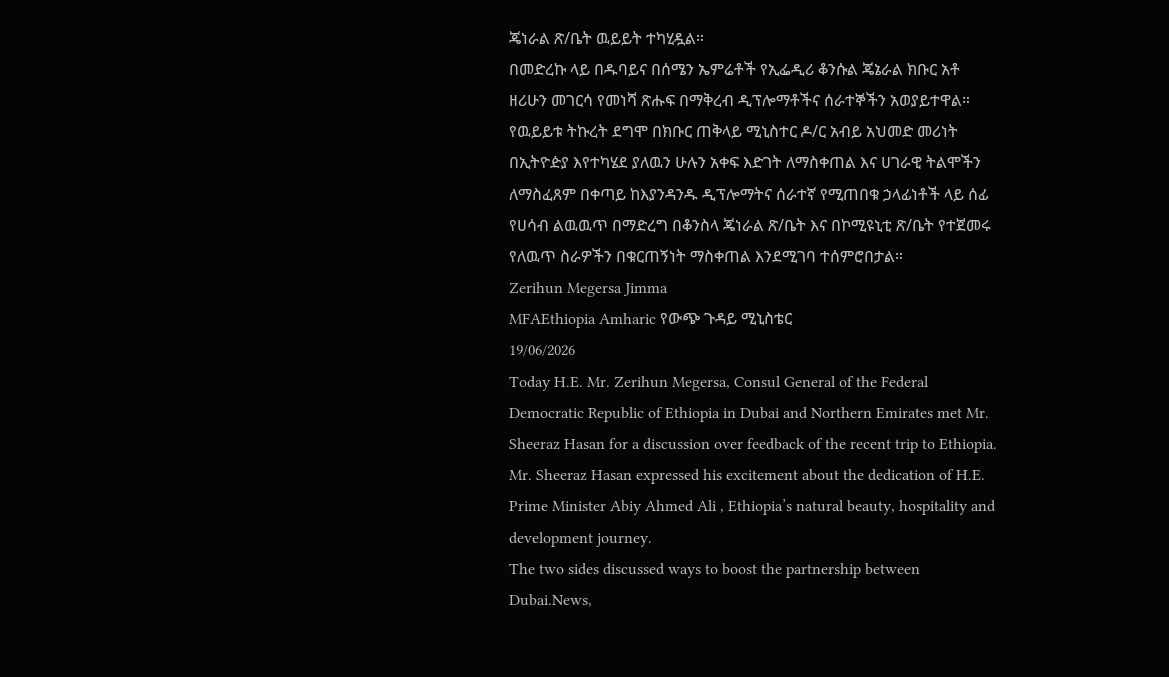ጄነራል ጽ/ቤት ዉይይት ተካሂዷል።
በመድረኩ ላይ በዱባይና በሰሜን ኤምሬቶች የኢፌዲሪ ቆንሱል ጄኔራል ክቡር አቶ ዘሪሁን መገርሳ የመነሻ ጽሑፍ በማቅረብ ዲፕሎማቶችና ሰራተኞችን አወያይተዋል።
የዉይይቱ ትኩረት ደግሞ በክቡር ጠቅላይ ሚኒስተር ዶ/ር አብይ አህመድ መሪነት በኢትዮዽያ እየተካሄደ ያለዉን ሁሉን አቀፍ እድገት ለማስቀጠል እና ሀገራዊ ትልሞችን ለማስፈጸም በቀጣይ ከእያንዳንዱ ዲፕሎማትና ሰራተኛ የሚጠበቁ ኃላፊነቶች ላይ ሰፊ የሀሳብ ልዉዉጥ በማድረግ በቆንስላ ጄነራል ጽ/ቤት እና በኮሚዩኒቲ ጽ/ቤት የተጀመሩ የለዉጥ ስራዎችን በቁርጠኝነት ማስቀጠል እንደሚገባ ተሰምሮበታል።
Zerihun Megersa Jimma
MFAEthiopia Amharic የውጭ ጉዳይ ሚኒስቴር
19/06/2026
Today H.E. Mr. Zerihun Megersa, Consul General of the Federal Democratic Republic of Ethiopia in Dubai and Northern Emirates met Mr. Sheeraz Hasan for a discussion over feedback of the recent trip to Ethiopia.
Mr. Sheeraz Hasan expressed his excitement about the dedication of H.E. Prime Minister Abiy Ahmed Ali , Ethiopia’s natural beauty, hospitality and development journey.
The two sides discussed ways to boost the partnership between Dubai.News,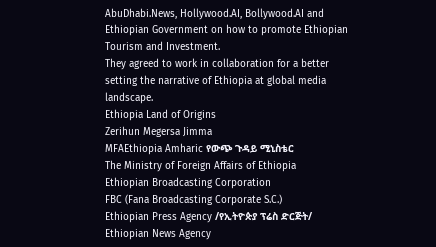AbuDhabi.News, Hollywood.AI, Bollywood.AI and Ethiopian Government on how to promote Ethiopian Tourism and Investment.
They agreed to work in collaboration for a better setting the narrative of Ethiopia at global media landscape.
Ethiopia Land of Origins
Zerihun Megersa Jimma
MFAEthiopia Amharic የውጭ ጉዳይ ሚኒስቴር
The Ministry of Foreign Affairs of Ethiopia
Ethiopian Broadcasting Corporation
FBC (Fana Broadcasting Corporate S.C.)
Ethiopian Press Agency /የኢትዮጵያ ፕሬስ ድርጅት/
Ethiopian News Agency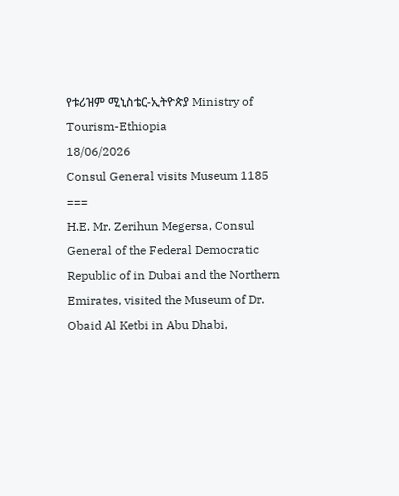የቱሪዝም ሚኒስቴር-ኢትዮጵያ Ministry of Tourism-Ethiopia
18/06/2026
Consul General visits Museum 1185
===
H.E. Mr. Zerihun Megersa, Consul General of the Federal Democratic Republic of in Dubai and the Northern Emirates, visited the Museum of Dr. Obaid Al Ketbi in Abu Dhabi,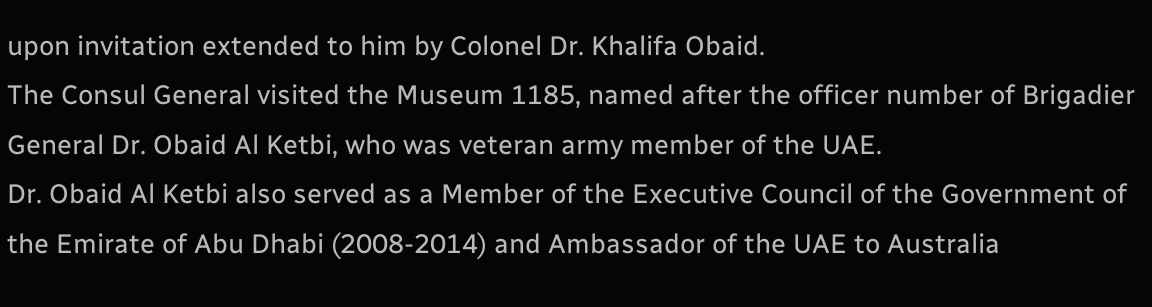upon invitation extended to him by Colonel Dr. Khalifa Obaid.
The Consul General visited the Museum 1185, named after the officer number of Brigadier General Dr. Obaid Al Ketbi, who was veteran army member of the UAE.
Dr. Obaid Al Ketbi also served as a Member of the Executive Council of the Government of the Emirate of Abu Dhabi (2008-2014) and Ambassador of the UAE to Australia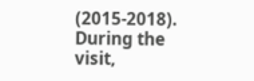(2015-2018).
During the visit,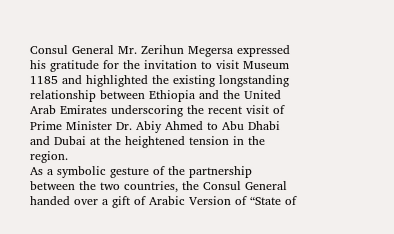Consul General Mr. Zerihun Megersa expressed his gratitude for the invitation to visit Museum 1185 and highlighted the existing longstanding relationship between Ethiopia and the United Arab Emirates underscoring the recent visit of Prime Minister Dr. Abiy Ahmed to Abu Dhabi and Dubai at the heightened tension in the region.
As a symbolic gesture of the partnership between the two countries, the Consul General handed over a gift of Arabic Version of “State of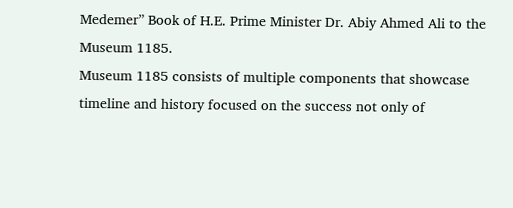Medemer” Book of H.E. Prime Minister Dr. Abiy Ahmed Ali to the Museum 1185.
Museum 1185 consists of multiple components that showcase timeline and history focused on the success not only of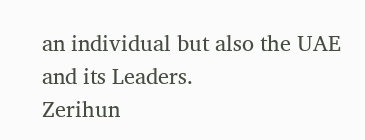an individual but also the UAE and its Leaders.
Zerihun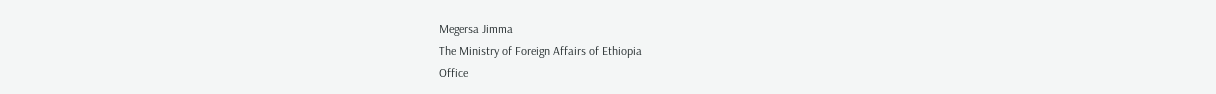Megersa Jimma
The Ministry of Foreign Affairs of Ethiopia
Office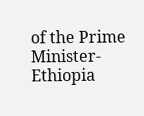of the Prime Minister-Ethiopia